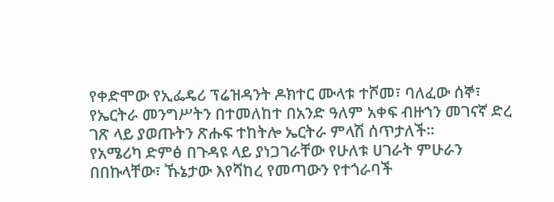የቀድሞው የኢፌዴሪ ፕሬዝዳንት ዶክተር ሙላቱ ተሾመ፣ ባለፈው ሰኞ፣ የኤርትራ መንግሥትን በተመለከተ በአንድ ዓለም አቀፍ ብዙኀን መገናኛ ድረ ገጽ ላይ ያወጡትን ጽሑፍ ተከትሎ ኤርትራ ምላሽ ሰጥታለች፡፡
የአሜሪካ ድምፅ በጉዳዩ ላይ ያነጋገራቸው የሁለቱ ሀገራት ምሁራን በበኩላቸው፣ ኹኔታው እየሻከረ የመጣውን የተጎራባች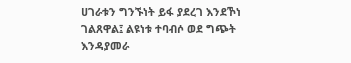ሀገራቱን ግንኙነት ይፋ ያደረገ እንደኾነ ገልጸዋል፤ ልዩነቱ ተባብሶ ወደ ግጭት እንዳያመራ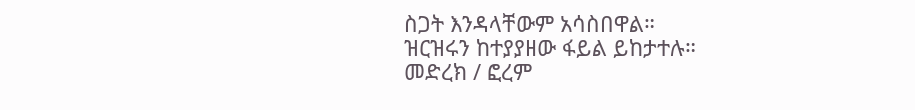ስጋት እንዳላቸውም አሳስበዋል።
ዝርዝሩን ከተያያዘው ፋይል ይከታተሉ።
መድረክ / ፎረም